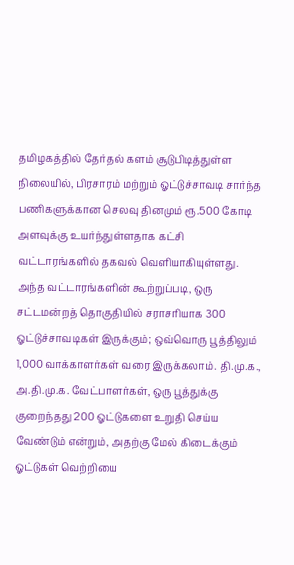தமிழகத்தில் தேர்தல் களம் சூடுபிடித்துள்ள நிலையில், பிரசாரம் மற்றும் ஓட்டுச்சாவடி சார்ந்த பணிகளுக்கான செலவு தினமும் ரூ.500 கோடி அளவுக்கு உயர்ந்துள்ளதாக கட்சி வட்டாரங்களில் தகவல் வெளியாகியுள்ளது.
அந்த வட்டாரங்களின் கூற்றுப்படி, ஒரு சட்டமன்றத் தொகுதியில் சராசரியாக 300 ஓட்டுச்சாவடிகள் இருக்கும்; ஒவ்வொரு பூத்திலும் 1,000 வாக்காளர்கள் வரை இருக்கலாம். தி.மு.க., அ.தி.மு.க. வேட்பாளர்கள், ஒரு பூத்துக்கு குறைந்தது 200 ஓட்டுகளை உறுதி செய்ய வேண்டும் என்றும், அதற்கு மேல் கிடைக்கும் ஓட்டுகள் வெற்றியை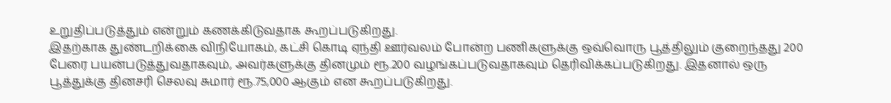உறுதிப்படுத்தும் என்றும் கணக்கிடுவதாக கூறப்படுகிறது.
இதற்காக துண்டறிக்கை விநியோகம், கட்சி கொடி ஏந்தி ஊர்வலம் போன்ற பணிகளுக்கு ஒவ்வொரு பூத்திலும் குறைந்தது 200 பேரை பயன்படுத்துவதாகவும், அவர்களுக்கு தினமும் ரூ.200 வழங்கப்படுவதாகவும் தெரிவிக்கப்படுகிறது. இதனால் ஒரு பூத்துக்கு தினசரி செலவு சுமார் ரூ.75,000 ஆகும் என கூறப்படுகிறது.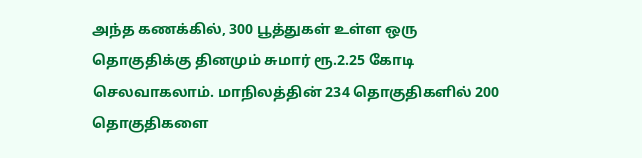அந்த கணக்கில், 300 பூத்துகள் உள்ள ஒரு தொகுதிக்கு தினமும் சுமார் ரூ.2.25 கோடி செலவாகலாம். மாநிலத்தின் 234 தொகுதிகளில் 200 தொகுதிகளை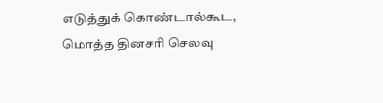எடுத்துக் கொண்டால்கூட, மொத்த தினசரி செலவு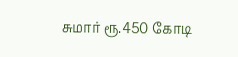சுமார் ரூ.450 கோடி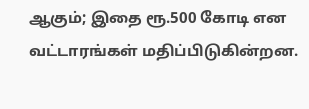ஆகும்; இதை ரூ.500 கோடி என வட்டாரங்கள் மதிப்பிடுகின்றன.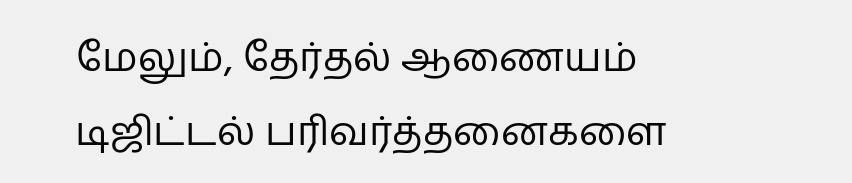மேலும், தேர்தல் ஆணையம் டிஜிட்டல் பரிவர்த்தனைகளை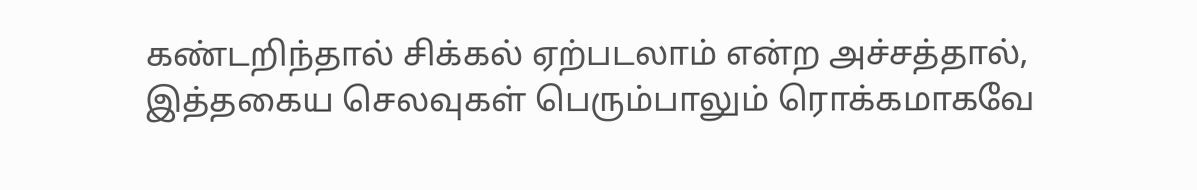கண்டறிந்தால் சிக்கல் ஏற்படலாம் என்ற அச்சத்தால், இத்தகைய செலவுகள் பெரும்பாலும் ரொக்கமாகவே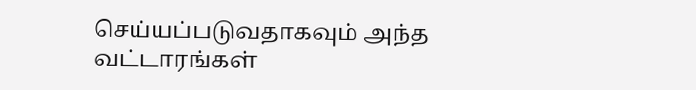செய்யப்படுவதாகவும் அந்த வட்டாரங்கள்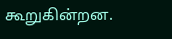கூறுகின்றன.